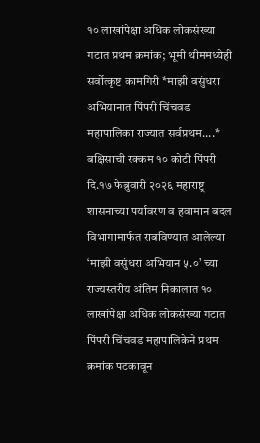१० लाखांपेक्षा अधिक लोकसंख्या गटात प्रथम क्रमांक; भूमी थीममध्येही सर्वोत्कृष्ट कामगिरी *माझी वसुंधरा अभियानात पिंपरी चिंचवड महापालिका राज्यात सर्वप्रथम....* बक्षिसाची रक्कम १० कोटी पिंपरी दि.१७ फेब्रुवारी २०२६ महाराष्ट्र शासनाच्या पर्यावरण व हवामान बदल विभागामार्फत राबविण्यात आलेल्या ‘माझी वसुंधरा अभियान ५.०’ च्या राज्यस्तरीय अंतिम निकालात १० लाखांपेक्षा अधिक लोकसंख्या गटात पिंपरी चिंचवड महापालिकेने प्रथम क्रमांक पटकावून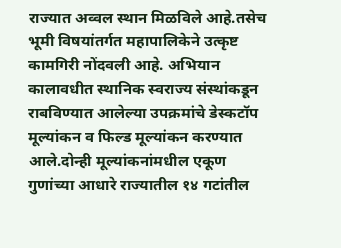राज्यात अव्वल स्थान मिळविले आहे.तसेच भूमी विषयांतर्गत महापालिकेने उत्कृष्ट कामगिरी नोंदवली आहे. अभियान कालावधीत स्थानिक स्वराज्य संस्थांकडून राबविण्यात आलेल्या उपक्रमांचे डेस्कटॉप मूल्यांकन व फिल्ड मूल्यांकन करण्यात आले.दोन्ही मूल्यांकनांमधील एकूण गुणांच्या आधारे राज्यातील १४ गटांतील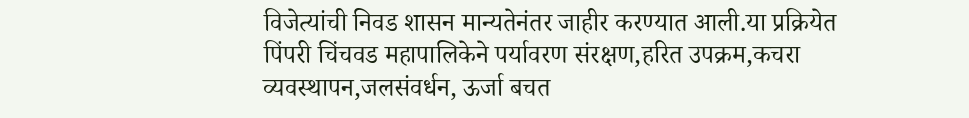विजेत्यांची निवड शासन मान्यतेनंतर जाहीर करण्यात आली.या प्रक्रियेत पिंपरी चिंचवड महापालिकेने पर्यावरण संरक्षण,हरित उपक्रम,कचरा व्यवस्थापन,जलसंवर्धन, ऊर्जा बचत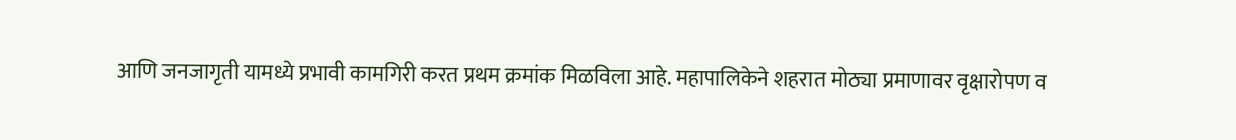आणि जनजागृती यामध्ये प्रभावी कामगिरी करत प्रथम क्रमांक मिळविला आहे. महापालिकेने शहरात मोठ्या प्रमाणावर वृक्षारोपण व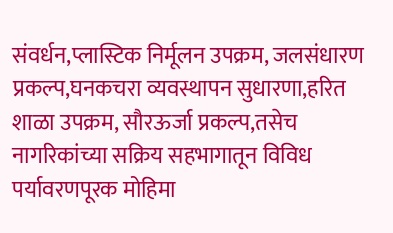संवर्धन,प्लास्टिक निर्मूलन उपक्रम, जलसंधारण प्रकल्प,घनकचरा व्यवस्थापन सुधारणा,हरित शाळा उपक्रम, सौरऊर्जा प्रकल्प,तसेच नागरिकांच्या सक्रिय सहभागातून विविध पर्यावरणपूरक मोहिमा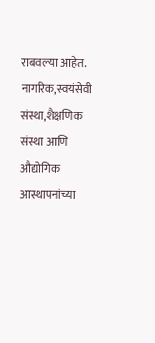राबवल्या आहेत. नागरिक,स्वयंसेवी संस्था,शैक्षणिक संस्था आणि औद्योगिक आस्थापनांच्या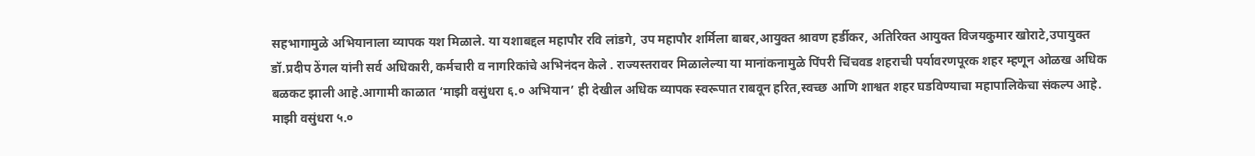सहभागामुळे अभियानाला व्यापक यश मिळाले. या यशाबद्दल महापौर रवि लांडगे, उप महापौर शर्मिला बाबर,आयुक्त श्रावण हर्डीकर, अतिरिक्त आयुक्त विजयकुमार खोराटे,उपायुक्त डॉ.प्रदीप ठेंगल यांनी सर्व अधिकारी, कर्मचारी व नागरिकांचे अभिनंदन केले . राज्यस्तरावर मिळालेल्या या मानांकनामुळे पिंपरी चिंचवड शहराची पर्यावरणपूरक शहर म्हणून ओळख अधिक बळकट झाली आहे.आगामी काळात ‘माझी वसुंधरा ६.० अभियान’ ही देखील अधिक व्यापक स्वरूपात राबवून हरित,स्वच्छ आणि शाश्वत शहर घडविण्याचा महापालिकेचा संकल्प आहे. माझी वसुंधरा ५.०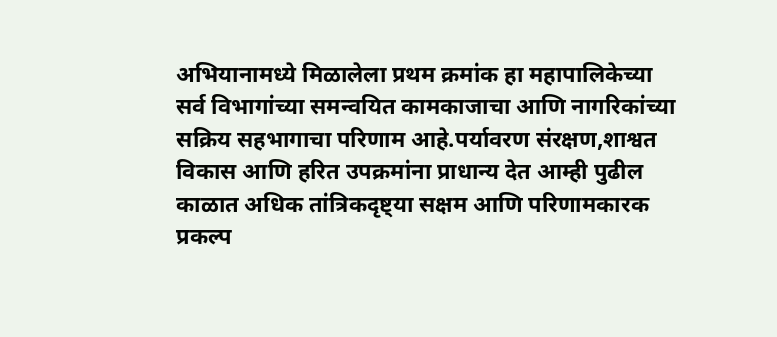अभियानामध्ये मिळालेला प्रथम क्रमांक हा महापालिकेच्या सर्व विभागांच्या समन्वयित कामकाजाचा आणि नागरिकांच्या सक्रिय सहभागाचा परिणाम आहे.पर्यावरण संरक्षण,शाश्वत विकास आणि हरित उपक्रमांना प्राधान्य देत आम्ही पुढील काळात अधिक तांत्रिकदृष्ट्या सक्षम आणि परिणामकारक प्रकल्प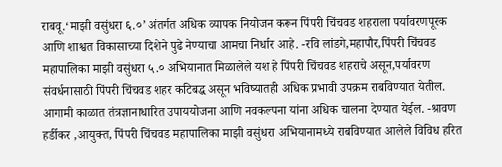राबवू.‘माझी वसुंधरा ६.०’ अंतर्गत अधिक व्यापक नियोजन करून पिंपरी चिंचवड शहराला पर्यावरणपूरक आणि शाश्वत विकासाच्या दिशेने पुढे नेण्याचा आमचा निर्धार आहे. -रवि लांडगे,महापौर,पिंपरी चिंचवड महापालिका माझी वसुंधरा ५.० अभियानात मिळालेले यश हे पिंपरी चिंचवड शहराचे असून,पर्यावरण संवर्धनासाठी पिंपरी चिंचवड शहर कटिबद्ध असून भविष्यातही अधिक प्रभावी उपक्रम राबविण्यात येतील. आगामी काळात तंत्रज्ञानाधारित उपाययोजना आणि नवकल्पना यांना अधिक चालना देण्यात येईल. -श्रावण हर्डीकर ,आयुक्त, पिंपरी चिंचवड महापालिका माझी वसुंधरा अभियानामध्ये राबविण्यात आलेले विविध हरित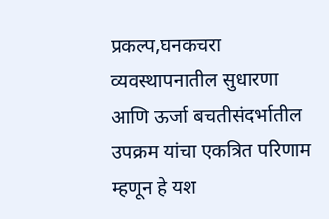प्रकल्प,घनकचरा व्यवस्थापनातील सुधारणा आणि ऊर्जा बचतीसंदर्भातील उपक्रम यांचा एकत्रित परिणाम म्हणून हे यश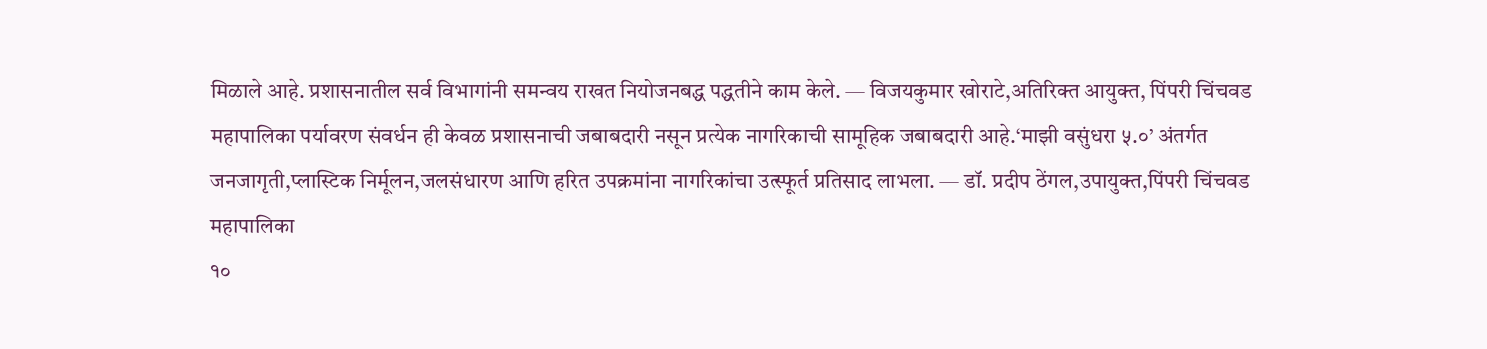मिळाले आहे. प्रशासनातील सर्व विभागांनी समन्वय राखत नियोजनबद्ध पद्धतीने काम केले. — विजयकुमार खोराटे,अतिरिक्त आयुक्त, पिंपरी चिंचवड महापालिका पर्यावरण संवर्धन ही केवळ प्रशासनाची जबाबदारी नसून प्रत्येक नागरिकाची सामूहिक जबाबदारी आहे.‘माझी वसुंधरा ५.०’ अंतर्गत जनजागृती,प्लास्टिक निर्मूलन,जलसंधारण आणि हरित उपक्रमांना नागरिकांचा उत्स्फूर्त प्रतिसाद लाभला. — डॉ. प्रदीप ठेंगल,उपायुक्त,पिंपरी चिंचवड महापालिका
१०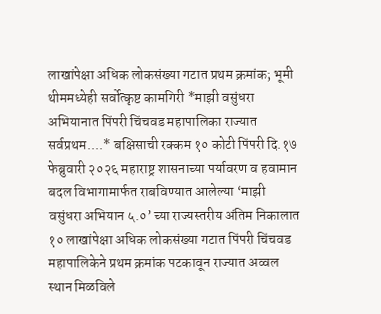लाखांपेक्षा अधिक लोकसंख्या गटात प्रथम क्रमांक; भूमी थीममध्येही सर्वोत्कृष्ट कामगिरी *माझी वसुंधरा अभियानात पिंपरी चिंचवड महापालिका राज्यात सर्वप्रथम....* बक्षिसाची रक्कम १० कोटी पिंपरी दि.१७ फेब्रुवारी २०२६ महाराष्ट्र शासनाच्या पर्यावरण व हवामान बदल विभागामार्फत राबविण्यात आलेल्या ‘माझी वसुंधरा अभियान ५.०’ च्या राज्यस्तरीय अंतिम निकालात १० लाखांपेक्षा अधिक लोकसंख्या गटात पिंपरी चिंचवड महापालिकेने प्रथम क्रमांक पटकावून राज्यात अव्वल स्थान मिळविले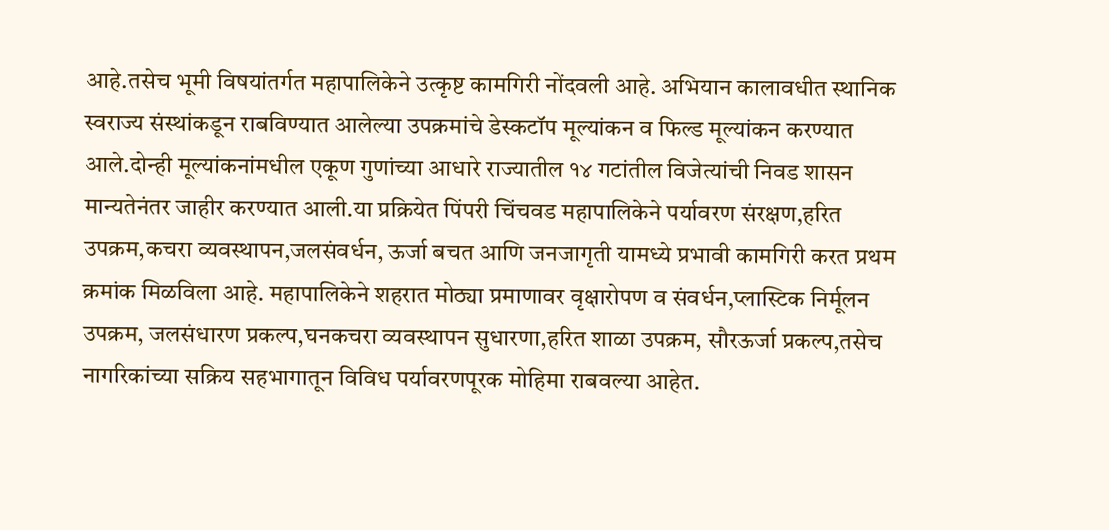आहे.तसेच भूमी विषयांतर्गत महापालिकेने उत्कृष्ट कामगिरी नोंदवली आहे. अभियान कालावधीत स्थानिक स्वराज्य संस्थांकडून राबविण्यात आलेल्या उपक्रमांचे डेस्कटॉप मूल्यांकन व फिल्ड मूल्यांकन करण्यात आले.दोन्ही मूल्यांकनांमधील एकूण गुणांच्या आधारे राज्यातील १४ गटांतील विजेत्यांची निवड शासन मान्यतेनंतर जाहीर करण्यात आली.या प्रक्रियेत पिंपरी चिंचवड महापालिकेने पर्यावरण संरक्षण,हरित उपक्रम,कचरा व्यवस्थापन,जलसंवर्धन, ऊर्जा बचत आणि जनजागृती यामध्ये प्रभावी कामगिरी करत प्रथम क्रमांक मिळविला आहे. महापालिकेने शहरात मोठ्या प्रमाणावर वृक्षारोपण व संवर्धन,प्लास्टिक निर्मूलन उपक्रम, जलसंधारण प्रकल्प,घनकचरा व्यवस्थापन सुधारणा,हरित शाळा उपक्रम, सौरऊर्जा प्रकल्प,तसेच नागरिकांच्या सक्रिय सहभागातून विविध पर्यावरणपूरक मोहिमा राबवल्या आहेत.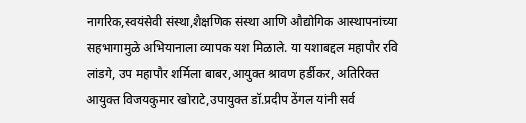नागरिक,स्वयंसेवी संस्था,शैक्षणिक संस्था आणि औद्योगिक आस्थापनांच्या सहभागामुळे अभियानाला व्यापक यश मिळाले. या यशाबद्दल महापौर रवि लांडगे, उप महापौर शर्मिला बाबर,आयुक्त श्रावण हर्डीकर, अतिरिक्त आयुक्त विजयकुमार खोराटे,उपायुक्त डॉ.प्रदीप ठेंगल यांनी सर्व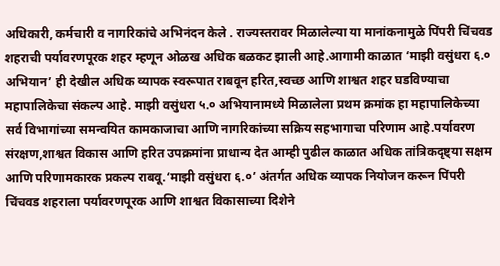अधिकारी, कर्मचारी व नागरिकांचे अभिनंदन केले . राज्यस्तरावर मिळालेल्या या मानांकनामुळे पिंपरी चिंचवड शहराची पर्यावरणपूरक शहर म्हणून ओळख अधिक बळकट झाली आहे.आगामी काळात ‘माझी वसुंधरा ६.० अभियान’ ही देखील अधिक व्यापक स्वरूपात राबवून हरित,स्वच्छ आणि शाश्वत शहर घडविण्याचा महापालिकेचा संकल्प आहे. माझी वसुंधरा ५.० अभियानामध्ये मिळालेला प्रथम क्रमांक हा महापालिकेच्या सर्व विभागांच्या समन्वयित कामकाजाचा आणि नागरिकांच्या सक्रिय सहभागाचा परिणाम आहे.पर्यावरण संरक्षण,शाश्वत विकास आणि हरित उपक्रमांना प्राधान्य देत आम्ही पुढील काळात अधिक तांत्रिकदृष्ट्या सक्षम आणि परिणामकारक प्रकल्प राबवू.‘माझी वसुंधरा ६.०’ अंतर्गत अधिक व्यापक नियोजन करून पिंपरी चिंचवड शहराला पर्यावरणपूरक आणि शाश्वत विकासाच्या दिशेने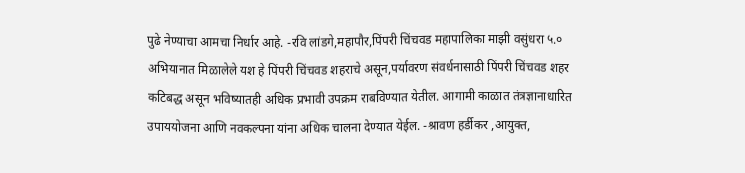पुढे नेण्याचा आमचा निर्धार आहे. -रवि लांडगे,महापौर,पिंपरी चिंचवड महापालिका माझी वसुंधरा ५.० अभियानात मिळालेले यश हे पिंपरी चिंचवड शहराचे असून,पर्यावरण संवर्धनासाठी पिंपरी चिंचवड शहर कटिबद्ध असून भविष्यातही अधिक प्रभावी उपक्रम राबविण्यात येतील. आगामी काळात तंत्रज्ञानाधारित उपाययोजना आणि नवकल्पना यांना अधिक चालना देण्यात येईल. -श्रावण हर्डीकर ,आयुक्त,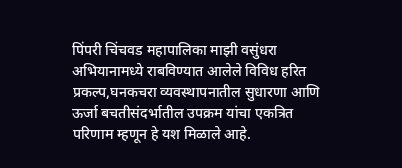पिंपरी चिंचवड महापालिका माझी वसुंधरा अभियानामध्ये राबविण्यात आलेले विविध हरित प्रकल्प,घनकचरा व्यवस्थापनातील सुधारणा आणि ऊर्जा बचतीसंदर्भातील उपक्रम यांचा एकत्रित परिणाम म्हणून हे यश मिळाले आहे.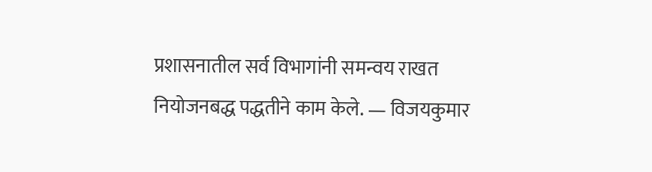प्रशासनातील सर्व विभागांनी समन्वय राखत नियोजनबद्ध पद्धतीने काम केले. — विजयकुमार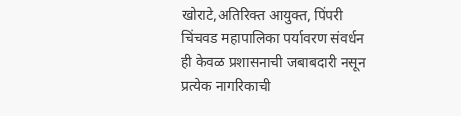खोराटे,अतिरिक्त आयुक्त, पिंपरी चिंचवड महापालिका पर्यावरण संवर्धन ही केवळ प्रशासनाची जबाबदारी नसून प्रत्येक नागरिकाची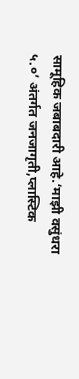सामूहिक जबाबदारी आहे.‘माझी वसुंधरा ५.०’ अंतर्गत जनजागृती,प्लास्टिक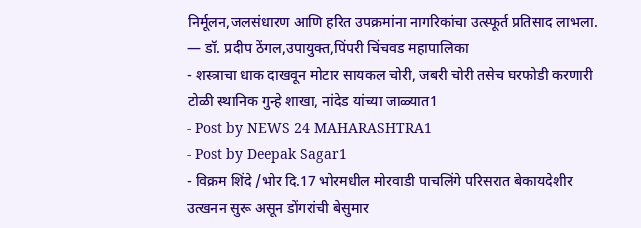निर्मूलन,जलसंधारण आणि हरित उपक्रमांना नागरिकांचा उत्स्फूर्त प्रतिसाद लाभला. — डॉ. प्रदीप ठेंगल,उपायुक्त,पिंपरी चिंचवड महापालिका
- शस्त्राचा धाक दाखवून मोटार सायकल चोरी, जबरी चोरी तसेच घरफोडी करणारी टोळी स्थानिक गुन्हे शाखा, नांदेड यांच्या जाळ्यात1
- Post by NEWS 24 MAHARASHTRA1
- Post by Deepak Sagar1
- विक्रम शिंदे /भोर दि.17 भोरमधील मोरवाडी पाचलिंगे परिसरात बेकायदेशीर उत्खनन सुरू असून डोंगरांची बेसुमार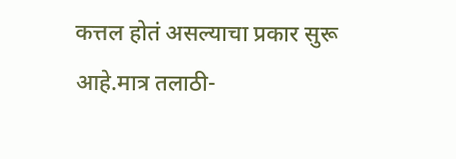कत्तल होतं असल्याचा प्रकार सुरू आहे.मात्र तलाठी-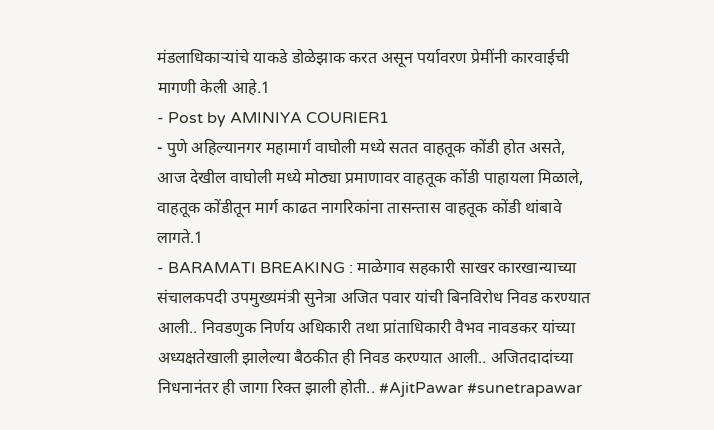मंडलाधिकाऱ्यांचे याकडे डोळेझाक करत असून पर्यावरण प्रेमींनी कारवाईची मागणी केली आहे.1
- Post by AMINIYA COURIER1
- पुणे अहिल्यानगर महामार्ग वाघोली मध्ये सतत वाहतूक कोंडी होत असते, आज देखील वाघोली मध्ये मोठ्या प्रमाणावर वाहतूक कोंडी पाहायला मिळाले, वाहतूक कोंडीतून मार्ग काढत नागरिकांना तासन्तास वाहतूक कोंडी थांबावे लागते.1
- BARAMATI BREAKING : माळेगाव सहकारी साखर कारखान्याच्या संचालकपदी उपमुख्यमंत्री सुनेत्रा अजित पवार यांची बिनविरोध निवड करण्यात आली.. निवडणुक निर्णय अधिकारी तथा प्रांताधिकारी वैभव नावडकर यांच्या अध्यक्षतेखाली झालेल्या बैठकीत ही निवड करण्यात आली.. अजितदादांच्या निधनानंतर ही जागा रिक्त झाली होती.. #AjitPawar #sunetrapawar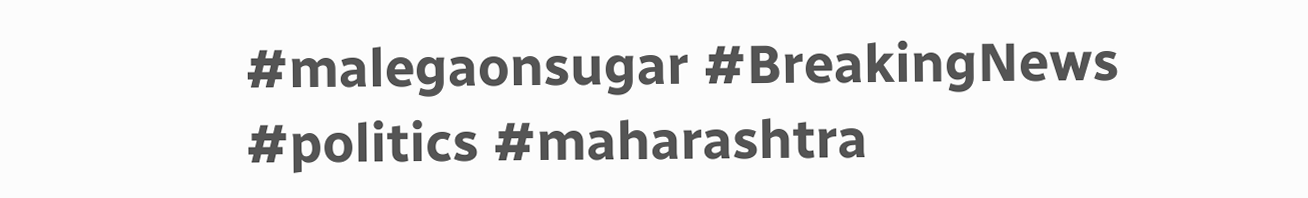#malegaonsugar #BreakingNews #politics #maharashtra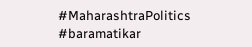#MaharashtraPolitics #baramatikar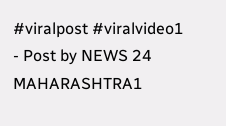#viralpost #viralvideo1
- Post by NEWS 24 MAHARASHTRA1